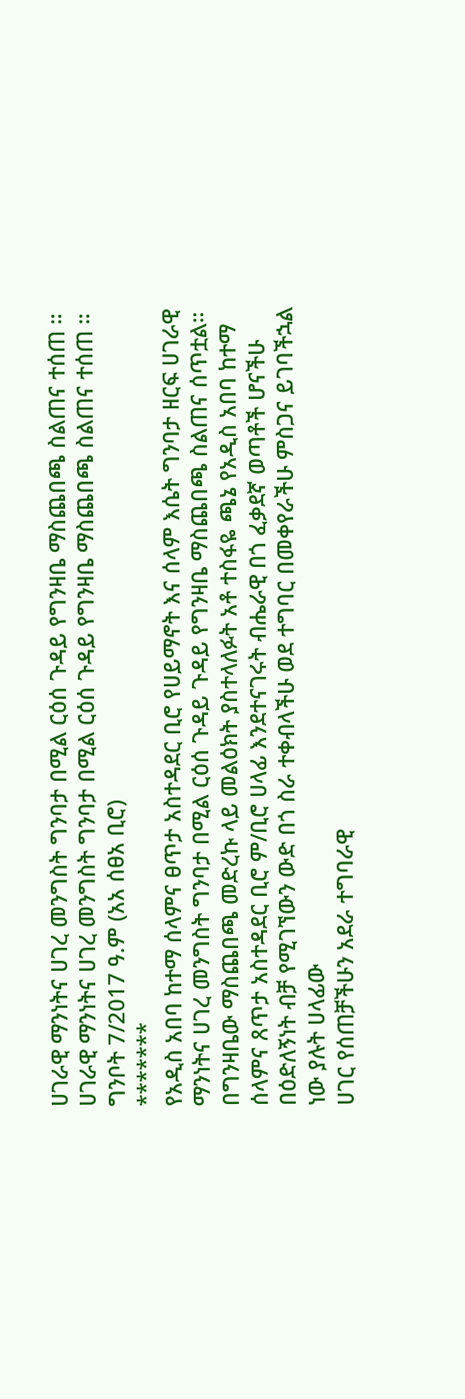ሀገራዊ ማንነትና ሀገረ መንግስት ግንባታ በሚል ርዕሰ ጉዳይ የግንዛቤ ማስጨበጫ ስልጠና ተሰጠ ።
ሀገራዊ ማንነትና ሀገረ መንግስት ግንባታ በሚል ርዕሰ ጉዳይ የግንዛቤ ማስጨበጫ ስልጠና ተሰጠ ።
ግንቦት 7/2017 ዓ.ም (አአ ሰፀአ ቢሮ)
*******
የአዲስ አበባ ከተማ ሰላምና ፀጥታ አስተዳደር ቢሮ የሀይማኖት እና ሰላም እሴት ግንባታ ዘርፍ ሀገራዊ ማንነትና ሀገረ መንግስት ግንባታ በሚል ርዕሰ ጉዳይ ጉዳይ የግንዛቤ ማስጨበጫ ስልጠና ሰጥቷል።
በግንዛቤው ማስጨበጫ መድረኩ ላይ መልዕክት ያስተላለፉት አቶ ተስፋዬ ጫኔ የአዲስ አበባ ከተማ ሰላምና ጸጥታ አስተዳደር ቢሮ ም/ቢሮ ሀላፊ እንደተናገሩት ብሔራዊ በጎ ፈቃደኛ ወጣቶች ሆናችሁ በዕድለኝነት ብቻ የሚገኘውን ውድ በጎ ስራ ተቀብላችሁ ወደ ተግባር በመቀየራችሁ ምስጋና ይገባችኋል ነው ያሉት ሀላፊው
ሀገር የሰጠቻችሁን አደራ ተግባራዊ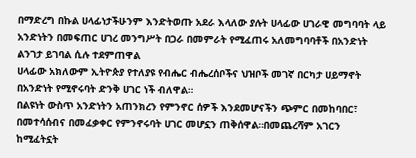በማድረግ በኩል ሀላፊነታችሁንም እንድትወጡ አደራ እላለው ያሉት ሀላፊው ሀገራዊ መግባባት ላይ አንድነትን በመፍጠር ሀገረ መንግሥት በጋራ በመምራት የሚፈጠሩ አለመግባባቶች በአንድነት ልንገታ ይገባል ሲሉ ተደምጠዋል
ሀላፊው አክለውም ኢትዮጵያ የተለያዩ የብሔር ብሔረሰቦችና ህዝቦች መገኛ በርካታ ሀይማኖት በአንድነት የሚኖሩባት ድንቅ ሀገር ነች ብለዋል።
በልዩነት ውስጥ አንድነትን አጠንክረን የምንኖር ሰዎች እንደመሆናችን ጭምር በመከባበር፣ በመተሳሰብና በመፈቃቀር የምንኖሩባት ሀገር መሆኗን ጠቅሰዋል።በመጨረሻም አገርን ከሚፈትኗት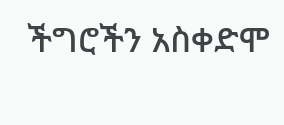ችግሮችን አስቀድሞ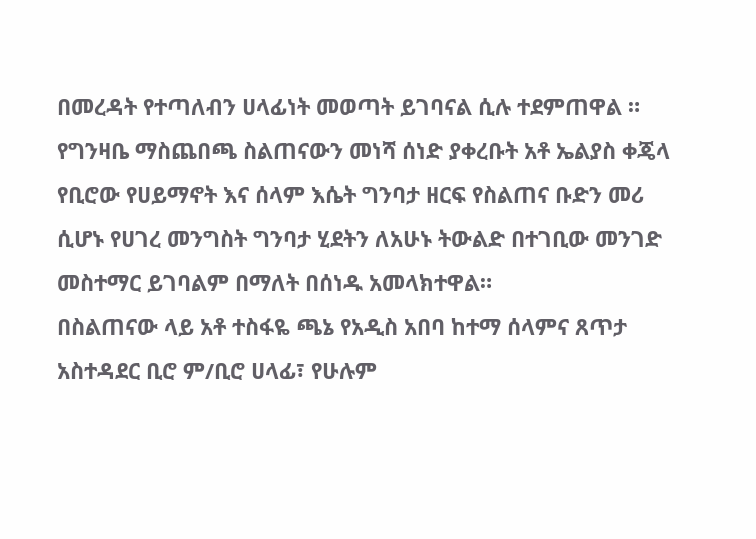በመረዳት የተጣለብን ሀላፊነት መወጣት ይገባናል ሲሉ ተደምጠዋል ።
የግንዛቤ ማስጨበጫ ስልጠናውን መነሻ ሰነድ ያቀረቡት አቶ ኤልያስ ቀጄላ የቢሮው የሀይማኖት እና ሰላም እሴት ግንባታ ዘርፍ የስልጠና ቡድን መሪ ሲሆኑ የሀገረ መንግስት ግንባታ ሂደትን ለአሁኑ ትውልድ በተገቢው መንገድ መስተማር ይገባልም በማለት በሰነዱ አመላክተዋል።
በስልጠናው ላይ አቶ ተስፋዬ ጫኔ የአዲስ አበባ ከተማ ሰላምና ጸጥታ አስተዳደር ቢሮ ም/ቢሮ ሀላፊ፣ የሁሉም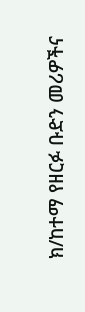ክ/ከተማ የዘርፉ ቡድን መሪዎችና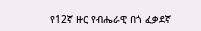የ12ኛ ዙር የብሔራዊ በጎ ፈቃደኛ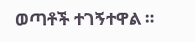ወጣቶች ተገኝተዋል ።